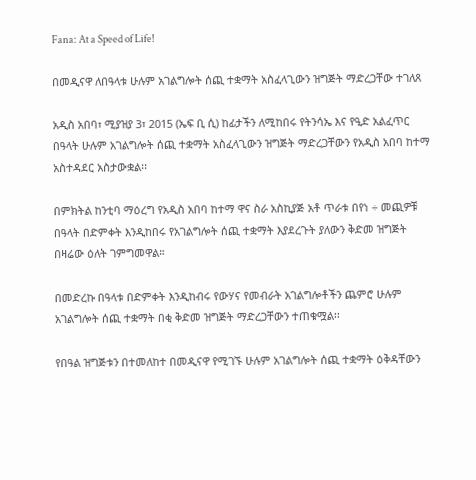Fana: At a Speed of Life!

በመዲናዋ ለበዓላቱ ሁሉም አገልግሎት ሰጪ ተቋማት አስፈላጊውን ዝግጅት ማድረጋቸው ተገለጸ

አዲስ አበባ፣ ሚያዝያ 3፣ 2015 (ኤፍ ቢ ሲ) ከፊታችን ለሚከበሩ የትንሳኤ እና የዒድ አልፈጥር በዓላት ሁሉም አገልግሎት ሰጪ ተቋማት አስፈላጊውን ዝግጅት ማድረጋቸውን የአዲስ አበባ ከተማ አስተዳደር አስታውቋል፡፡

በምክትል ከንቲባ ማዕረግ የአዲስ አበባ ከተማ ዋና ስራ አስኪያጅ አቶ ጥራቱ በየነ ÷ መጪዎቹ በዓላት በድምቀት እንዲከበሩ የአገልግሎት ሰጪ ተቋማት እያደረጉት ያለውን ቅድመ ዝግጅት በዛሬው ዕለት ገምግመዋል።

በመድረኩ በዓላቱ በድምቀት እንዲከብሩ የውሃና የመብራት አገልግሎቶችን ጨምሮ ሁሉም አገልግሎት ሰጪ ተቋማት በቂ ቅድመ ዝግጅት ማድረጋቸውን ተጠቁሟል፡፡

የበዓል ዝግጅቱን በተመለከተ በመዲናዋ የሚገኙ ሁሉም አገልግሎት ሰጪ ተቋማት ዕቅዳቸውን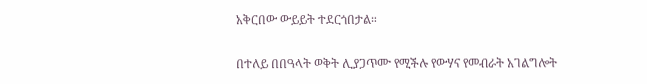አቅርበው ውይይት ተደርጎበታል።

በተለይ በበዓላት ወቅት ሊያጋጥሙ የሚችሉ የውሃና የመብራት አገልግሎት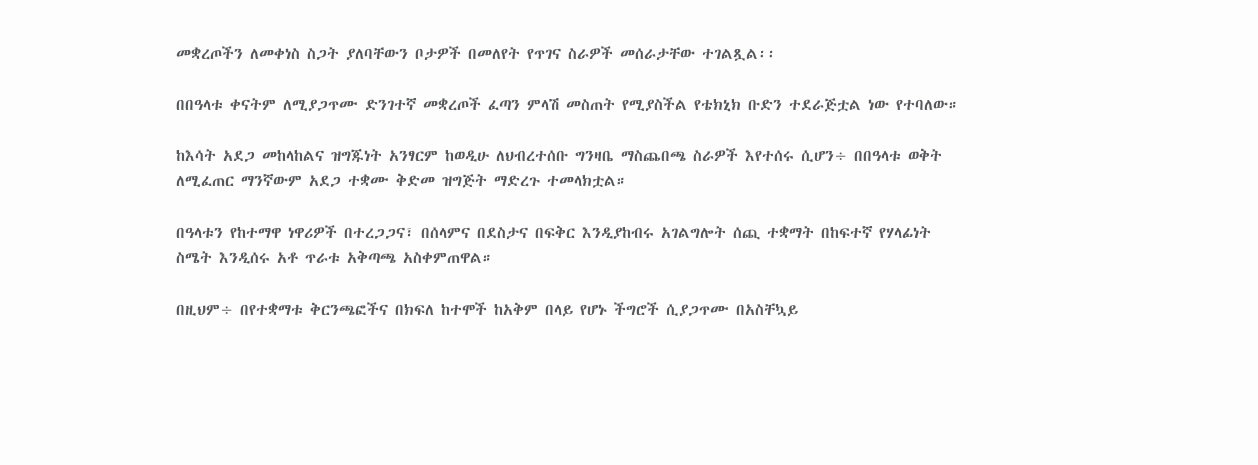መቋረጦችን ለመቀነስ ስጋት ያለባቸውን ቦታዎች በመለየት የጥገና ስራዎች መሰራታቸው ተገልጿል፡፡

በበዓላቱ ቀናትም ለሚያጋጥሙ ድንገተኛ መቋረጦች ፈጣን ምላሽ መስጠት የሚያስችል የቴክኒክ ቡድን ተደራጅቷል ነው የተባለው።

ከእሳት አደጋ መከላከልና ዝግጁነት አንፃርም ከወዲሁ ለህብረተሰቡ ግንዛቤ ማስጨበጫ ስራዎች እየተሰሩ ሲሆን÷ በበዓላቱ ወቅት ለሚፈጠር ማንኛውም አደጋ ተቋሙ ቅድመ ዝግጅት ማድረጉ ተመላክቷል።

በዓላቱን የከተማዋ ነዋሪዎች በተረጋጋና፣ በሰላምና በደስታና በፍቅር እንዲያከብሩ አገልግሎት ሰጪ ተቋማት በከፍተኛ የሃላፊነት ስሜት እንዲሰሩ አቶ ጥራቱ አቅጣጫ አስቀምጠዋል።

በዚህም÷ በየተቋማቱ ቅርንጫፎችና በክፍለ ከተሞች ከአቅም በላይ የሆኑ ችግሮች ሲያጋጥሙ በአስቸኳይ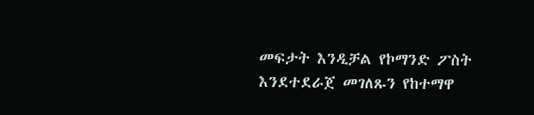መፍታት እንዲቻል የኮማንድ ፖስት እንደተደራጀ መገለጹን የከተማዋ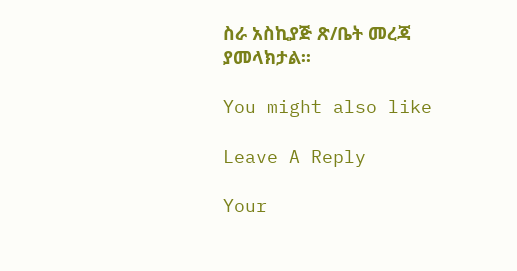ስራ አስኪያጅ ጽ/ቤት መረጃ ያመላክታል፡፡

You might also like

Leave A Reply

Your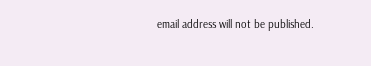email address will not be published.